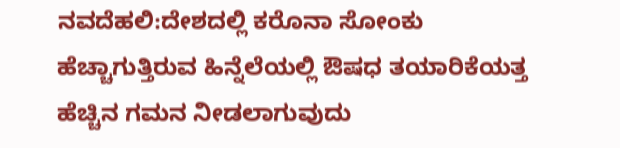ನವದೆಹಲಿ:ದೇಶದಲ್ಲಿ ಕರೊನಾ ಸೋಂಕು ಹೆಚ್ಚಾಗುತ್ತಿರುವ ಹಿನ್ನೆಲೆಯಲ್ಲಿ ಔಷಧ ತಯಾರಿಕೆಯತ್ತ ಹೆಚ್ಚಿನ ಗಮನ ನೀಡಲಾಗುವುದು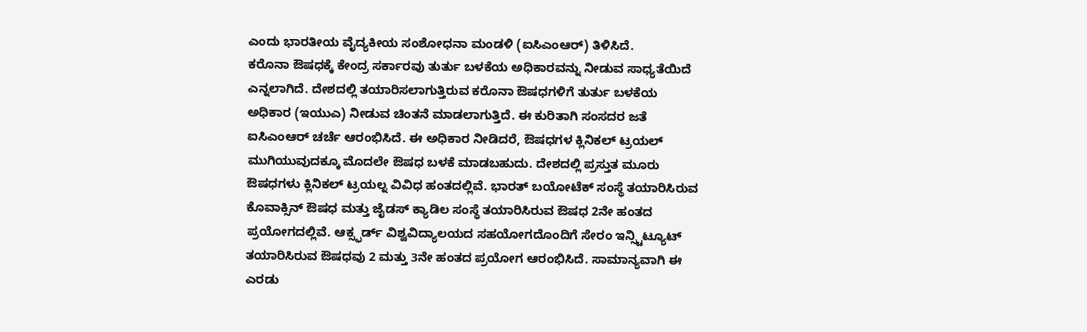ಎಂದು ಭಾರತೀಯ ವೈದ್ಯಕೀಯ ಸಂಶೋಧನಾ ಮಂಡಳಿ (ಐಸಿಎಂಆರ್) ತಿಳಿಸಿದೆ.
ಕರೊನಾ ಔಷಧಕ್ಕೆ ಕೇಂದ್ರ ಸರ್ಕಾರವು ತುರ್ತು ಬಳಕೆಯ ಅಧಿಕಾರವನ್ನು ನೀಡುವ ಸಾಧ್ಯತೆಯಿದೆ ಎನ್ನಲಾಗಿದೆ. ದೇಶದಲ್ಲಿ ತಯಾರಿಸಲಾಗುತ್ತಿರುವ ಕರೊನಾ ಔಷಧಗಳಿಗೆ ತುರ್ತು ಬಳಕೆಯ ಅಧಿಕಾರ (ಇಯುಎ) ನೀಡುವ ಚಿಂತನೆ ಮಾಡಲಾಗುತ್ತಿದೆ. ಈ ಕುರಿತಾಗಿ ಸಂಸದರ ಜತೆ ಐಸಿಎಂಆರ್ ಚರ್ಚೆ ಆರಂಭಿಸಿದೆ. ಈ ಅಧಿಕಾರ ನೀಡಿದರೆ, ಔಷಧಗಳ ಕ್ಲಿನಿಕಲ್ ಟ್ರಯಲ್ ಮುಗಿಯುವುದಕ್ಕೂ ಮೊದಲೇ ಔಷಧ ಬಳಕೆ ಮಾಡಬಹುದು. ದೇಶದಲ್ಲಿ ಪ್ರಸ್ತುತ ಮೂರು ಔಷಧಗಳು ಕ್ಲಿನಿಕಲ್ ಟ್ರಯಲ್ನ ವಿವಿಧ ಹಂತದಲ್ಲಿವೆ. ಭಾರತ್ ಬಯೋಟೆಕ್ ಸಂಸ್ಥೆ ತಯಾರಿಸಿರುವ ಕೊವಾಕ್ಸಿನ್ ಔಷಧ ಮತ್ತು ಜೈಡಸ್ ಕ್ಯಾಡಿಲ ಸಂಸ್ಥೆ ತಯಾರಿಸಿರುವ ಔಷಧ 2ನೇ ಹಂತದ ಪ್ರಯೋಗದಲ್ಲಿವೆ. ಆಕ್ಸ್ಫರ್ಡ್ ವಿಶ್ವವಿದ್ಯಾಲಯದ ಸಹಯೋಗದೊಂದಿಗೆ ಸೇರಂ ಇನ್ಸ್ಟಿಟ್ಯೂಟ್ ತಯಾರಿಸಿರುವ ಔಷಧವು 2 ಮತ್ತು 3ನೇ ಹಂತದ ಪ್ರಯೋಗ ಆರಂಭಿಸಿದೆ. ಸಾಮಾನ್ಯವಾಗಿ ಈ ಎರಡು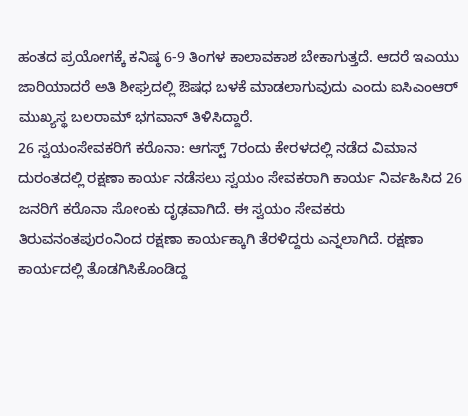ಹಂತದ ಪ್ರಯೋಗಕ್ಕೆ ಕನಿಷ್ಠ 6-9 ತಿಂಗಳ ಕಾಲಾವಕಾಶ ಬೇಕಾಗುತ್ತದೆ. ಆದರೆ ಇಎಯು ಜಾರಿಯಾದರೆ ಅತಿ ಶೀಘ್ರದಲ್ಲಿ ಔಷಧ ಬಳಕೆ ಮಾಡಲಾಗುವುದು ಎಂದು ಐಸಿಎಂಆರ್ ಮುಖ್ಯಸ್ಥ ಬಲರಾಮ್ ಭಗವಾನ್ ತಿಳಿಸಿದ್ದಾರೆ.
26 ಸ್ವಯಂಸೇವಕರಿಗೆ ಕರೊನಾ: ಆಗಸ್ಟ್ 7ರಂದು ಕೇರಳದಲ್ಲಿ ನಡೆದ ವಿಮಾನ ದುರಂತದಲ್ಲಿ ರಕ್ಷಣಾ ಕಾರ್ಯ ನಡೆಸಲು ಸ್ವಯಂ ಸೇವಕರಾಗಿ ಕಾರ್ಯ ನಿರ್ವಹಿಸಿದ 26 ಜನರಿಗೆ ಕರೊನಾ ಸೋಂಕು ದೃಢವಾಗಿದೆ. ಈ ಸ್ವಯಂ ಸೇವಕರು ತಿರುವನಂತಪುರಂನಿಂದ ರಕ್ಷಣಾ ಕಾರ್ಯಕ್ಕಾಗಿ ತೆರಳಿದ್ದರು ಎನ್ನಲಾಗಿದೆ. ರಕ್ಷಣಾ ಕಾರ್ಯದಲ್ಲಿ ತೊಡಗಿಸಿಕೊಂಡಿದ್ದ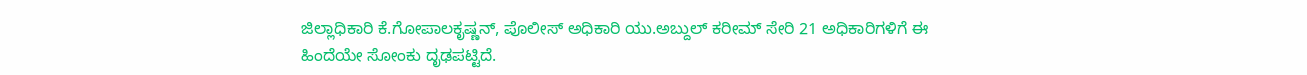ಜಿಲ್ಲಾಧಿಕಾರಿ ಕೆ.ಗೋಪಾಲಕೃಷ್ಣನ್, ಪೊಲೀಸ್ ಅಧಿಕಾರಿ ಯು.ಅಬ್ದುಲ್ ಕರೀಮ್ ಸೇರಿ 21 ಅಧಿಕಾರಿಗಳಿಗೆ ಈ ಹಿಂದೆಯೇ ಸೋಂಕು ದೃಢಪಟ್ಟಿದೆ.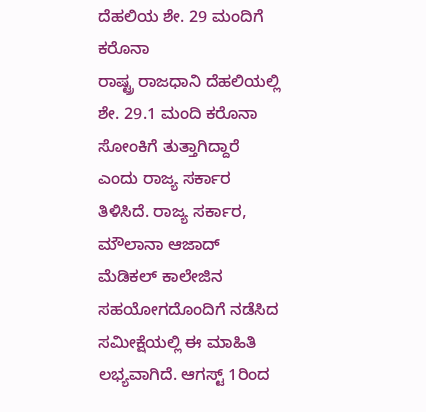ದೆಹಲಿಯ ಶೇ. 29 ಮಂದಿಗೆ ಕರೊನಾ
ರಾಷ್ಟ್ರ ರಾಜಧಾನಿ ದೆಹಲಿಯಲ್ಲಿ ಶೇ. 29.1 ಮಂದಿ ಕರೊನಾ ಸೋಂಕಿಗೆ ತುತ್ತಾಗಿದ್ದಾರೆ ಎಂದು ರಾಜ್ಯ ಸರ್ಕಾರ ತಿಳಿಸಿದೆ. ರಾಜ್ಯ ಸರ್ಕಾರ, ಮೌಲಾನಾ ಆಜಾದ್ ಮೆಡಿಕಲ್ ಕಾಲೇಜಿನ ಸಹಯೋಗದೊಂದಿಗೆ ನಡೆಸಿದ ಸಮೀಕ್ಷೆಯಲ್ಲಿ ಈ ಮಾಹಿತಿ ಲಭ್ಯವಾಗಿದೆ. ಆಗಸ್ಟ್ 1ರಿಂದ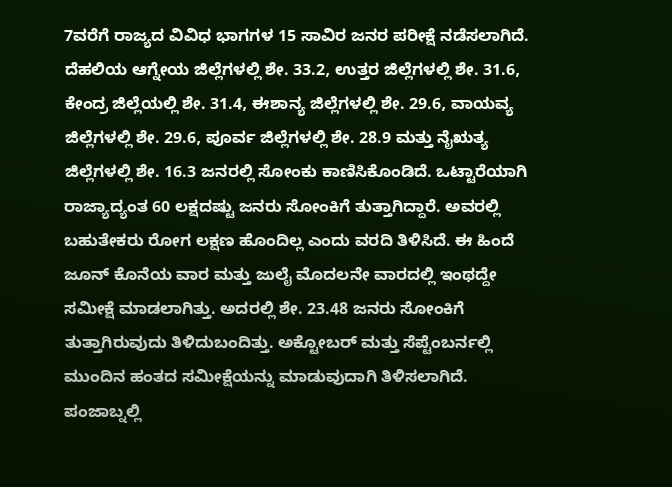7ವರೆಗೆ ರಾಜ್ಯದ ವಿವಿಧ ಭಾಗಗಳ 15 ಸಾವಿರ ಜನರ ಪರೀಕ್ಷೆ ನಡೆಸಲಾಗಿದೆ. ದೆಹಲಿಯ ಆಗ್ನೇಯ ಜಿಲ್ಲೆಗಳಲ್ಲಿ ಶೇ. 33.2, ಉತ್ತರ ಜಿಲ್ಲೆಗಳಲ್ಲಿ ಶೇ. 31.6, ಕೇಂದ್ರ ಜಿಲ್ಲೆಯಲ್ಲಿ ಶೇ. 31.4, ಈಶಾನ್ಯ ಜಿಲ್ಲೆಗಳಲ್ಲಿ ಶೇ. 29.6, ವಾಯವ್ಯ ಜಿಲ್ಲೆಗಳಲ್ಲಿ ಶೇ. 29.6, ಪೂರ್ವ ಜಿಲ್ಲೆಗಳಲ್ಲಿ ಶೇ. 28.9 ಮತ್ತು ನೈಋತ್ಯ ಜಿಲ್ಲೆಗಳಲ್ಲಿ ಶೇ. 16.3 ಜನರಲ್ಲಿ ಸೋಂಕು ಕಾಣಿಸಿಕೊಂಡಿದೆ. ಒಟ್ಟಾರೆಯಾಗಿ ರಾಜ್ಯಾದ್ಯಂತ 60 ಲಕ್ಷದಷ್ಟು ಜನರು ಸೋಂಕಿಗೆ ತುತ್ತಾಗಿದ್ದಾರೆ. ಅವರಲ್ಲಿ ಬಹುತೇಕರು ರೋಗ ಲಕ್ಷಣ ಹೊಂದಿಲ್ಲ ಎಂದು ವರದಿ ತಿಳಿಸಿದೆ. ಈ ಹಿಂದೆ ಜೂನ್ ಕೊನೆಯ ವಾರ ಮತ್ತು ಜುಲೈ ಮೊದಲನೇ ವಾರದಲ್ಲಿ ಇಂಥದ್ದೇ ಸಮೀಕ್ಷೆ ಮಾಡಲಾಗಿತ್ತು. ಅದರಲ್ಲಿ ಶೇ. 23.48 ಜನರು ಸೋಂಕಿಗೆ ತುತ್ತಾಗಿರುವುದು ತಿಳಿದುಬಂದಿತ್ತು. ಅಕ್ಟೋಬರ್ ಮತ್ತು ಸೆಪ್ಟೆಂಬರ್ನಲ್ಲಿ ಮುಂದಿನ ಹಂತದ ಸಮೀಕ್ಷೆಯನ್ನು ಮಾಡುವುದಾಗಿ ತಿಳಿಸಲಾಗಿದೆ.
ಪಂಜಾಬ್ನಲ್ಲಿ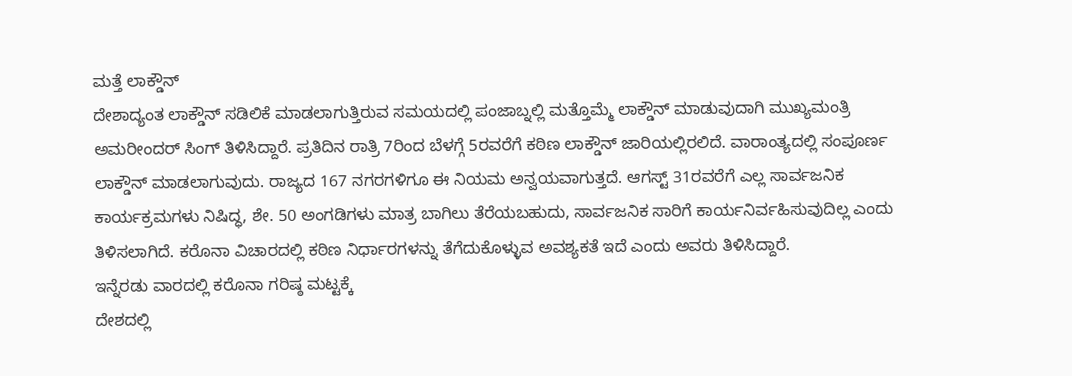ಮತ್ತೆ ಲಾಕ್ಡೌನ್
ದೇಶಾದ್ಯಂತ ಲಾಕ್ಡೌನ್ ಸಡಿಲಿಕೆ ಮಾಡಲಾಗುತ್ತಿರುವ ಸಮಯದಲ್ಲಿ ಪಂಜಾಬ್ನಲ್ಲಿ ಮತ್ತೊಮ್ಮೆ ಲಾಕ್ಡೌನ್ ಮಾಡುವುದಾಗಿ ಮುಖ್ಯಮಂತ್ರಿ ಅಮರೀಂದರ್ ಸಿಂಗ್ ತಿಳಿಸಿದ್ದಾರೆ. ಪ್ರತಿದಿನ ರಾತ್ರಿ 7ರಿಂದ ಬೆಳಗ್ಗೆ 5ರವರೆಗೆ ಕಠಿಣ ಲಾಕ್ಡೌನ್ ಜಾರಿಯಲ್ಲಿರಲಿದೆ. ವಾರಾಂತ್ಯದಲ್ಲಿ ಸಂಪೂರ್ಣ ಲಾಕ್ಡೌನ್ ಮಾಡಲಾಗುವುದು. ರಾಜ್ಯದ 167 ನಗರಗಳಿಗೂ ಈ ನಿಯಮ ಅನ್ವಯವಾಗುತ್ತದೆ. ಆಗಸ್ಟ್ 31ರವರೆಗೆ ಎಲ್ಲ ಸಾರ್ವಜನಿಕ ಕಾರ್ಯಕ್ರಮಗಳು ನಿಷಿದ್ಧ, ಶೇ. 50 ಅಂಗಡಿಗಳು ಮಾತ್ರ ಬಾಗಿಲು ತೆರೆಯಬಹುದು, ಸಾರ್ವಜನಿಕ ಸಾರಿಗೆ ಕಾರ್ಯನಿರ್ವಹಿಸುವುದಿಲ್ಲ ಎಂದು ತಿಳಿಸಲಾಗಿದೆ. ಕರೊನಾ ವಿಚಾರದಲ್ಲಿ ಕಠಿಣ ನಿರ್ಧಾರಗಳನ್ನು ತೆಗೆದುಕೊಳ್ಳುವ ಅವಶ್ಯಕತೆ ಇದೆ ಎಂದು ಅವರು ತಿಳಿಸಿದ್ದಾರೆ.
ಇನ್ನೆರಡು ವಾರದಲ್ಲಿ ಕರೊನಾ ಗರಿಷ್ಠ ಮಟ್ಟಕ್ಕೆ
ದೇಶದಲ್ಲಿ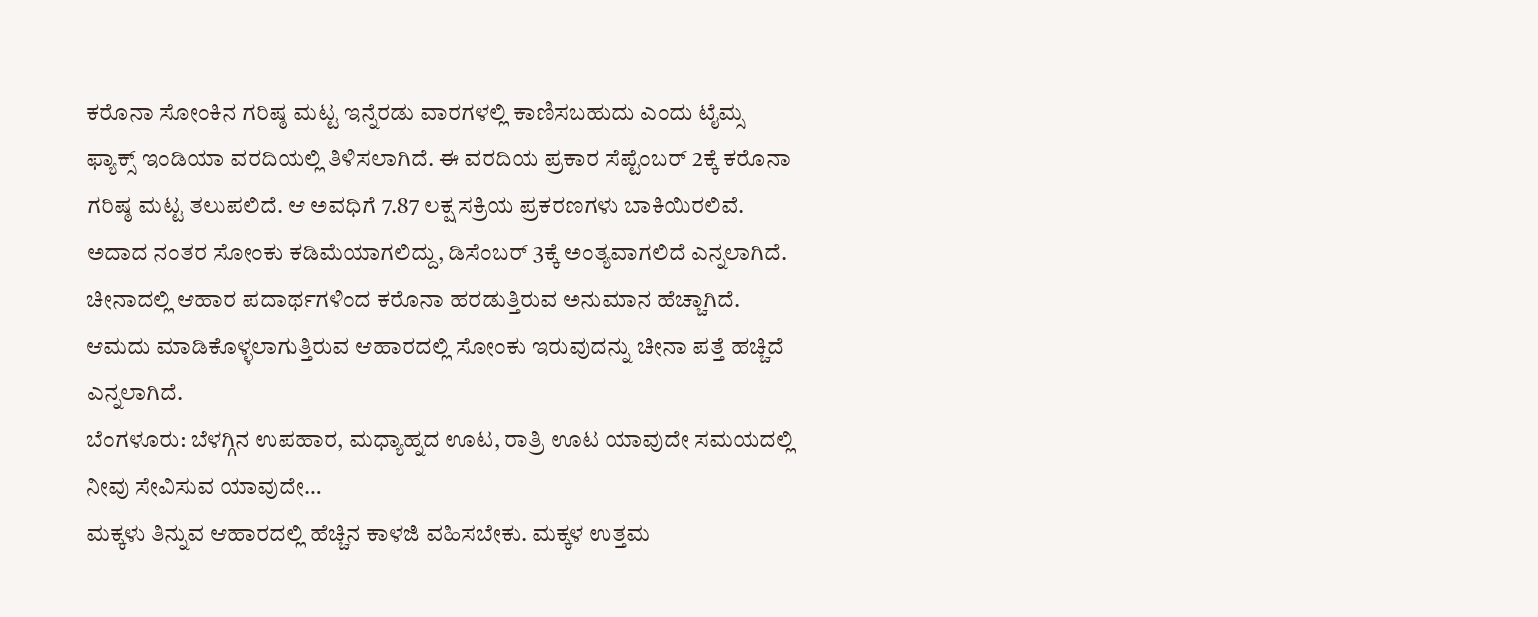ಕರೊನಾ ಸೋಂಕಿನ ಗರಿಷ್ಠ ಮಟ್ಟ ಇನ್ನೆರಡು ವಾರಗಳಲ್ಲಿ ಕಾಣಿಸಬಹುದು ಎಂದು ಟೈಮ್ಸ ಫ್ಯಾಕ್ಸ್ ಇಂಡಿಯಾ ವರದಿಯಲ್ಲಿ ತಿಳಿಸಲಾಗಿದೆ. ಈ ವರದಿಯ ಪ್ರಕಾರ ಸೆಪ್ಟೆಂಬರ್ 2ಕ್ಕೆ ಕರೊನಾ ಗರಿಷ್ಠ ಮಟ್ಟ ತಲುಪಲಿದೆ. ಆ ಅವಧಿಗೆ 7.87 ಲಕ್ಷ ಸಕ್ರಿಯ ಪ್ರಕರಣಗಳು ಬಾಕಿಯಿರಲಿವೆ. ಅದಾದ ನಂತರ ಸೋಂಕು ಕಡಿಮೆಯಾಗಲಿದ್ದು, ಡಿಸೆಂಬರ್ 3ಕ್ಕೆ ಅಂತ್ಯವಾಗಲಿದೆ ಎನ್ನಲಾಗಿದೆ. ಚೀನಾದಲ್ಲಿ ಆಹಾರ ಪದಾರ್ಥಗಳಿಂದ ಕರೊನಾ ಹರಡುತ್ತಿರುವ ಅನುಮಾನ ಹೆಚ್ಚಾಗಿದೆ. ಆಮದು ಮಾಡಿಕೊಳ್ಳಲಾಗುತ್ತಿರುವ ಆಹಾರದಲ್ಲಿ ಸೋಂಕು ಇರುವುದನ್ನು ಚೀನಾ ಪತ್ತೆ ಹಚ್ಚಿದೆ ಎನ್ನಲಾಗಿದೆ.
ಬೆಂಗಳೂರು: ಬೆಳಗ್ಗಿನ ಉಪಹಾರ, ಮಧ್ಯಾಹ್ನದ ಊಟ, ರಾತ್ರಿ ಊಟ ಯಾವುದೇ ಸಮಯದಲ್ಲಿ ನೀವು ಸೇವಿಸುವ ಯಾವುದೇ…
ಮಕ್ಕಳು ತಿನ್ನುವ ಆಹಾರದಲ್ಲಿ ಹೆಚ್ಚಿನ ಕಾಳಜಿ ವಹಿಸಬೇಕು. ಮಕ್ಕಳ ಉತ್ತಮ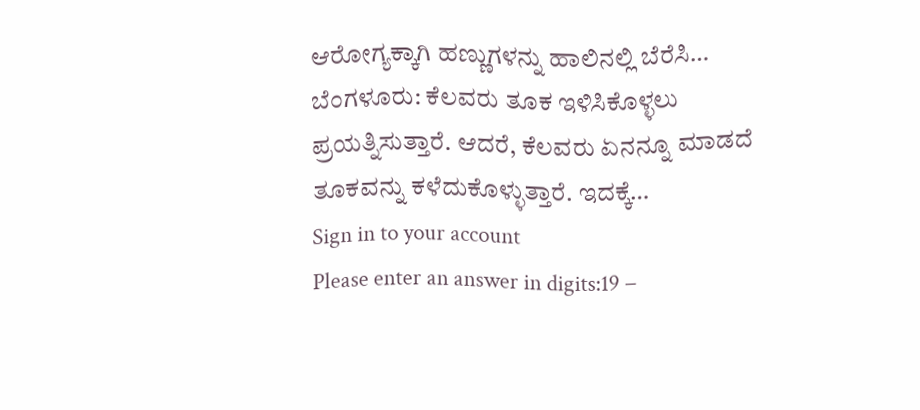ಆರೋಗ್ಯಕ್ಕಾಗಿ ಹಣ್ಣುಗಳನ್ನು ಹಾಲಿನಲ್ಲಿ ಬೆರೆಸಿ…
ಬೆಂಗಳೂರು: ಕೆಲವರು ತೂಕ ಇಳಿಸಿಕೊಳ್ಳಲು ಪ್ರಯತ್ನಿಸುತ್ತಾರೆ. ಆದರೆ, ಕೆಲವರು ಏನನ್ನೂ ಮಾಡದೆ ತೂಕವನ್ನು ಕಳೆದುಕೊಳ್ಳುತ್ತಾರೆ. ಇದಕ್ಕೆ…
Sign in to your account
Please enter an answer in digits:19 −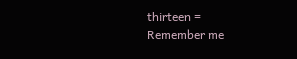thirteen =
Remember me